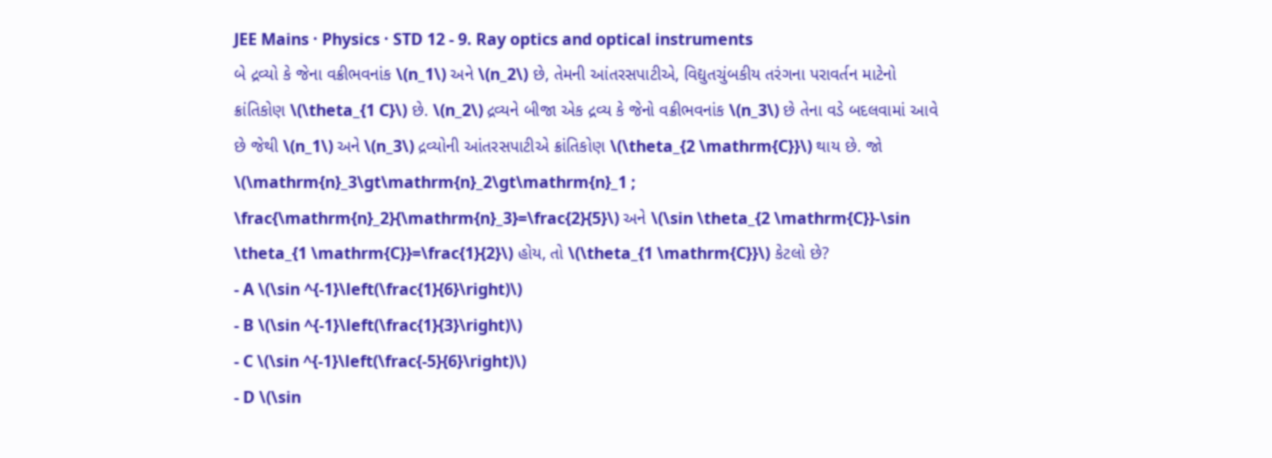JEE Mains · Physics · STD 12 - 9. Ray optics and optical instruments
બે દ્રવ્યો કે જેના વક્રીભવનાંક \(n_1\) અને \(n_2\) છે, તેમની આંતરસપાટીએ, વિદ્યુતચુંબકીય તરંગના પરાવર્તન માટેનો ક્રાંતિકોણ \(\theta_{1 C}\) છે. \(n_2\) દ્રવ્યને બીજા એક દ્રવ્ય કે જેનો વક્રીભવનાંક \(n_3\) છે તેના વડે બદલવામાં આવે છે જેથી \(n_1\) અને \(n_3\) દ્રવ્યોની આંતરસપાટીએ ક્રાંતિકોણ \(\theta_{2 \mathrm{C}}\) થાય છે. જો \(\mathrm{n}_3\gt\mathrm{n}_2\gt\mathrm{n}_1 ; \frac{\mathrm{n}_2}{\mathrm{n}_3}=\frac{2}{5}\) અને \(\sin \theta_{2 \mathrm{C}}-\sin \theta_{1 \mathrm{C}}=\frac{1}{2}\) હોય, તો \(\theta_{1 \mathrm{C}}\) કેટલો છે?
- A \(\sin ^{-1}\left(\frac{1}{6}\right)\)
- B \(\sin ^{-1}\left(\frac{1}{3}\right)\)
- C \(\sin ^{-1}\left(\frac{-5}{6}\right)\)
- D \(\sin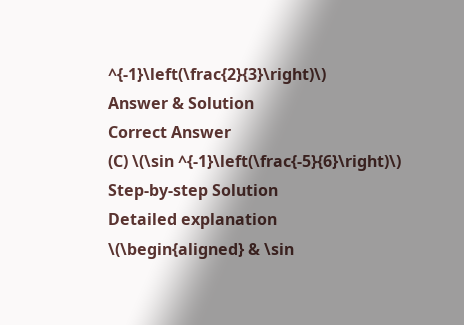^{-1}\left(\frac{2}{3}\right)\)
Answer & Solution
Correct Answer
(C) \(\sin ^{-1}\left(\frac{-5}{6}\right)\)
Step-by-step Solution
Detailed explanation
\(\begin{aligned} & \sin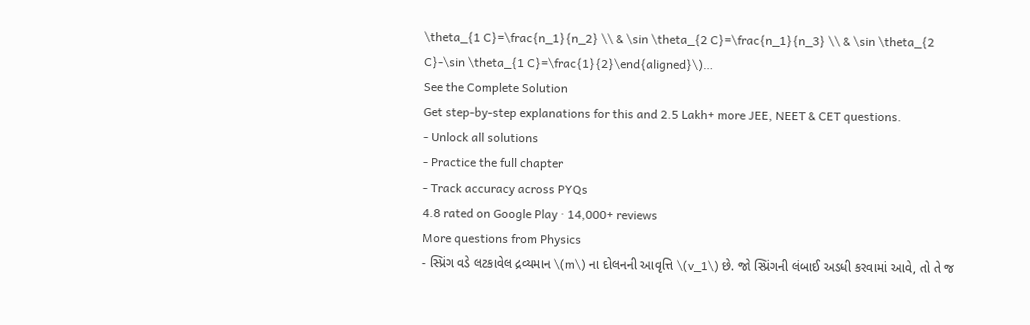\theta_{1 C}=\frac{n_1}{n_2} \\ & \sin \theta_{2 C}=\frac{n_1}{n_3} \\ & \sin \theta_{2 C}-\sin \theta_{1 C}=\frac{1}{2}\end{aligned}\)…
See the Complete Solution
Get step-by-step explanations for this and 2.5 Lakh+ more JEE, NEET & CET questions.
- Unlock all solutions
- Practice the full chapter
- Track accuracy across PYQs
4.8 rated on Google Play · 14,000+ reviews
More questions from Physics
- સ્પ્રિંગ વડે લટકાવેલ દ્રવ્યમાન \(m\) ના દોલનની આવૃત્તિ \(v_1\) છે. જો સ્પ્રિંગની લંબાઈ અડધી કરવામાં આવે, તો તે જ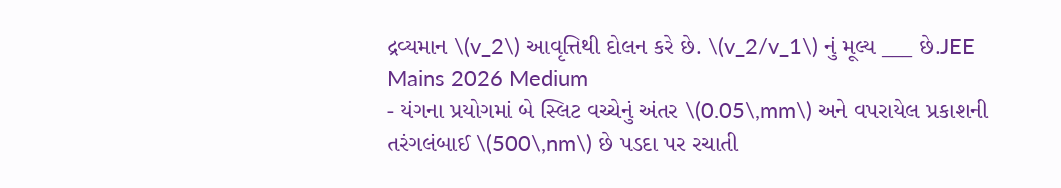દ્રવ્યમાન \(v_2\) આવૃત્તિથી દોલન કરે છે. \(v_2/v_1\) નું મૂલ્ય ___ છે.JEE Mains 2026 Medium
- યંગના પ્રયોગમાં બે સ્લિટ વચ્ચેનું અંતર \(0.05\,mm\) અને વપરાયેલ પ્રકાશની તરંગલંબાઈ \(500\,nm\) છે પડદા પર રચાતી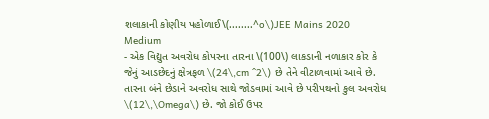શલાકાની કોણીય પહોળાઈ\(........^o\)JEE Mains 2020 Medium
- એક વિદ્યુત અવરોધ કોપરના તારના \(100\) લાકડાની નળાકાર કોર કે જેનું આડછેદનું ક્ષેત્રફળ \(24\,cm ^2\) છે તેને વીટાળવામાં આવે છે. તારના બંને છેડાને અવરોધ સાથે જોડવામાં આવે છે પરીપથનો કુલ અવરોધ \(12\,\Omega\) છે. જો કોઈ ઉપર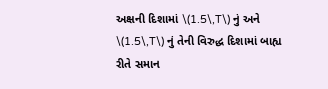અક્ષની દિશામાં \(1.5\,T\) નું અને \(1.5\,T\) નું તેની વિરુદ્ધ દિશામાં બાહ્ય રીતે સમાન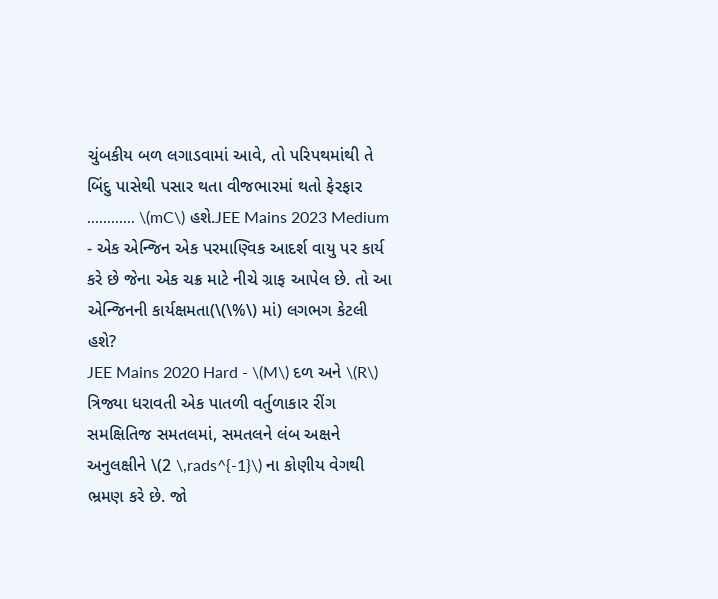ચુંબકીય બળ લગાડવામાં આવે, તો પરિપથમાંથી તે બિંદુ પાસેથી પસાર થતા વીજભારમાં થતો ફેરફાર ............ \(mC\) હશે.JEE Mains 2023 Medium
- એક એન્જિન એક પરમાણ્વિક આદર્શ વાયુ પર કાર્ય કરે છે જેના એક ચક્ર માટે નીચે ગ્રાફ આપેલ છે. તો આ એન્જિનની કાર્યક્ષમતા(\(\%\) માં) લગભગ કેટલી હશે?
JEE Mains 2020 Hard - \(M\) દળ અને \(R\) ત્રિજ્યા ધરાવતી એક પાતળી વર્તુળાકાર રીંગ સમક્ષિતિજ સમતલમાં, સમતલને લંબ અક્ષને અનુલક્ષીને \(2 \,rads^{-1}\) ના કોણીય વેગથી ભ્રમણ કરે છે. જો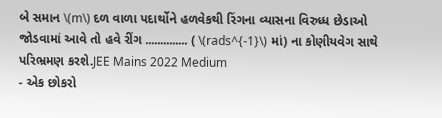બે સમાન \(m\) દળ વાળા પદાર્થોને હળવેકથી રિંગના વ્યાસના વિરુધ્ધ છેડાઓ જોડવામાં આવે તો હવે રીંગ .............. ( \(rads^{-1}\) માં) ના કોણીયવેગ સાથે પરિભ્રમણ કરશે.JEE Mains 2022 Medium
- એક છોકરો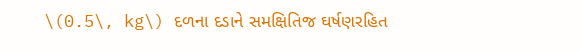\(0.5\, kg\) દળના દડાને સમક્ષિતિજ ઘર્ષણરહિત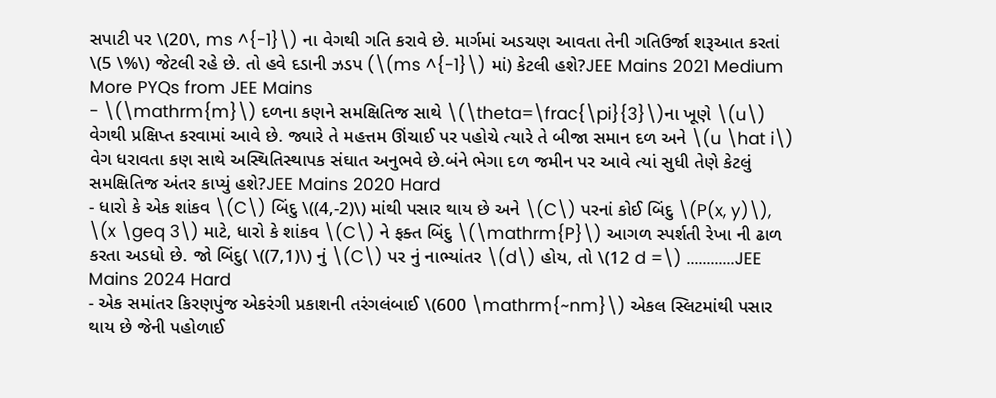સપાટી પર \(20\, ms ^{-1}\) ના વેગથી ગતિ કરાવે છે. માર્ગમાં અડચણ આવતા તેની ગતિઉર્જા શરૂઆત કરતાં \(5 \%\) જેટલી રહે છે. તો હવે દડાની ઝડપ (\(ms ^{-1}\) માં) કેટલી હશે?JEE Mains 2021 Medium
More PYQs from JEE Mains
- \(\mathrm{m}\) દળના કણને સમક્ષિતિજ સાથે \(\theta=\frac{\pi}{3}\)ના ખૂણે \(u\) વેગથી પ્રક્ષિપ્ત કરવામાં આવે છે. જ્યારે તે મહત્તમ ઊંચાઈ પર પહોચે ત્યારે તે બીજા સમાન દળ અને \(u \hat i\) વેગ ધરાવતા કણ સાથે અસ્થિતિસ્થાપક સંઘાત અનુભવે છે.બંને ભેગા દળ જમીન પર આવે ત્યાં સુધી તેણે કેટલું સમક્ષિતિજ અંતર કાપ્યું હશે?JEE Mains 2020 Hard
- ધારો કે એક શાંકવ \(C\) બિંદુ \((4,-2)\) માંથી પસાર થાય છે અને \(C\) પરનાં કોઈ બિંદુ \(P(x, y)\), \(x \geq 3\) માટે, ધારો કે શાંકવ \(C\) ને ફક્ત બિંદુ \(\mathrm{P}\) આગળ સ્પર્શતી રેખા ની ઢાળ કરતા અડધો છે. જો બિંદુ( \((7,1)\) નું \(C\) પર નું નાભ્યાંતર \(d\) હોય, તો \(12 d =\) ............JEE Mains 2024 Hard
- એક સમાંતર કિરણપુંજ એકરંગી પ્રકાશની તરંગલંબાઈ \(600 \mathrm{~nm}\) એકલ સ્લિટમાંથી પસાર થાય છે જેની પહોળાઈ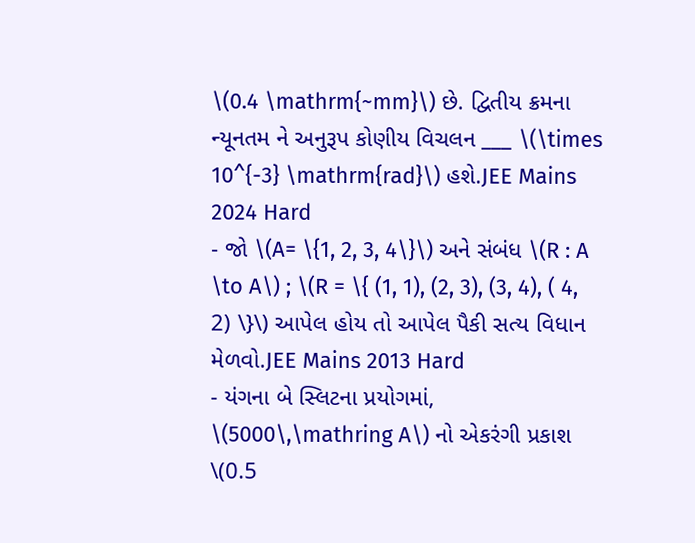\(0.4 \mathrm{~mm}\) છે. દ્વિતીય ક્રમના ન્યૂનતમ ને અનુરૂપ કોણીય વિચલન ___ \(\times 10^{-3} \mathrm{rad}\) હશે.JEE Mains 2024 Hard
- જો \(A= \{1, 2, 3, 4\}\) અને સંબંધ \(R : A \to A\) ; \(R = \{ (1, 1), (2, 3), (3, 4), ( 4, 2) \}\) આપેલ હોય તો આપેલ પૈકી સત્ય વિધાન મેળવો.JEE Mains 2013 Hard
- યંગના બે સ્લિટના પ્રયોગમાં, \(5000\,\mathring A\) નો એકરંગી પ્રકાશ \(0.5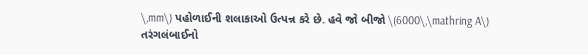\,mm\) પહોળાઈની શલાકાઓ ઉત્પન્ન કરે છે. હવે જો બીજો \(6000\,\mathring A\) તરંગલંબાઈનો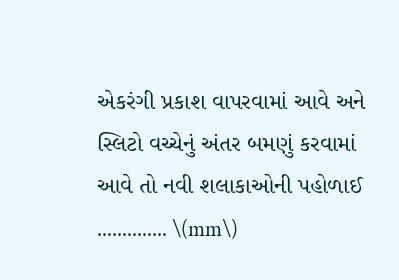એકરંગી પ્રકાશ વાપરવામાં આવે અને સ્લિટો વચ્ચેનું અંતર બમણું કરવામાં આવે તો નવી શલાકાઓની પહોળાઈ .............. \(mm\)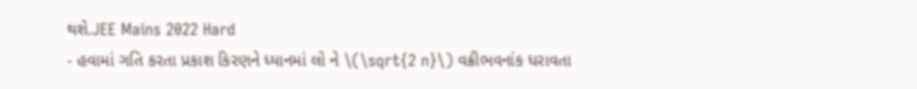થશે.JEE Mains 2022 Hard
- હવામાં ગતિ કરતા પ્રકાશ કિરણને ધ્યાનમાં લો ને \(\sqrt{2 n}\) વક્રીભવનાંક ધરાવતા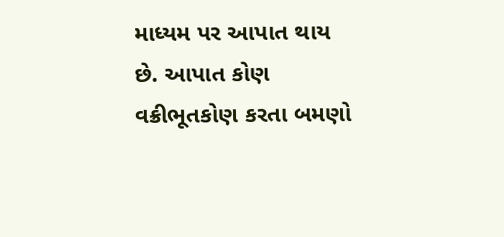માધ્યમ પર આપાત થાય છે. આપાત કોણ વક્રીભૂતકોણ કરતા બમણો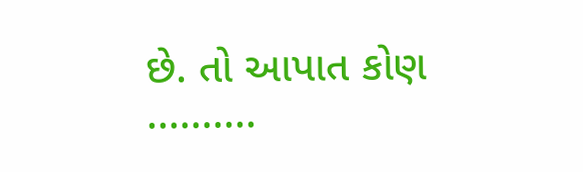છે. તો આપાત કોણ ..........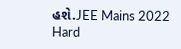હશે.JEE Mains 2022 Hard